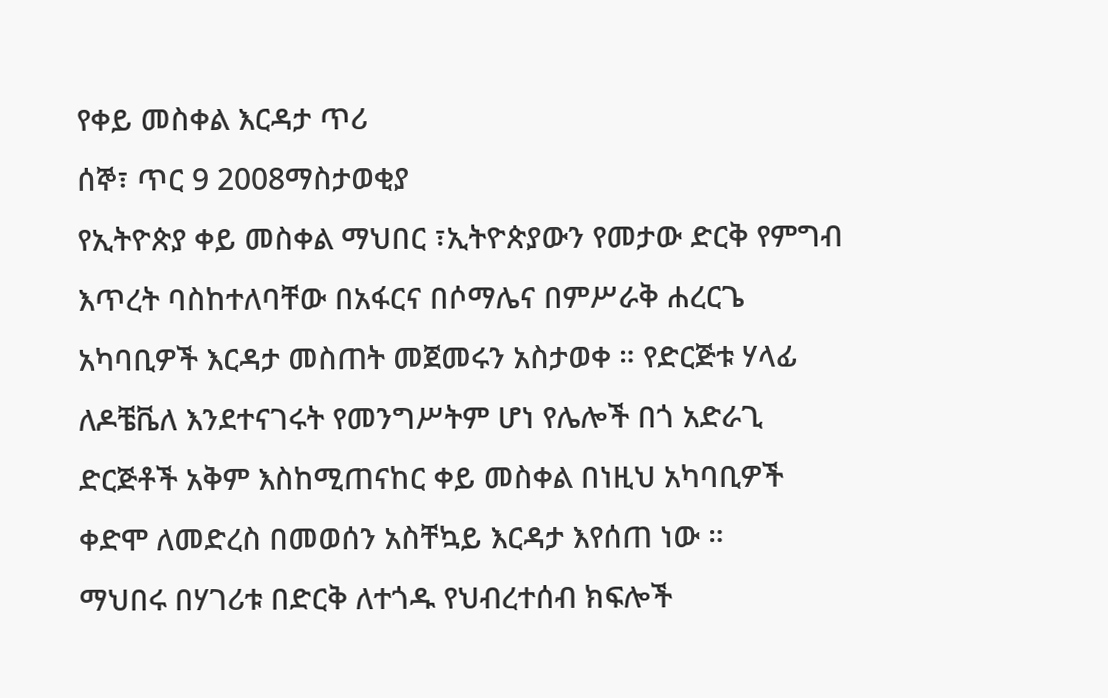የቀይ መስቀል እርዳታ ጥሪ
ሰኞ፣ ጥር 9 2008ማስታወቂያ
የኢትዮጵያ ቀይ መስቀል ማህበር ፣ኢትዮጵያውን የመታው ድርቅ የምግብ እጥረት ባስከተለባቸው በአፋርና በሶማሌና በምሥራቅ ሐረርጌ አካባቢዎች እርዳታ መስጠት መጀመሩን አስታወቀ ። የድርጅቱ ሃላፊ ለዶቼቬለ እንደተናገሩት የመንግሥትም ሆነ የሌሎች በጎ አድራጊ ድርጅቶች አቅም እስከሚጠናከር ቀይ መስቀል በነዚህ አካባቢዎች ቀድሞ ለመድረስ በመወሰን አስቸኳይ እርዳታ እየሰጠ ነው ።
ማህበሩ በሃገሪቱ በድርቅ ለተጎዱ የህብረተሰብ ክፍሎች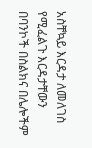አስቸኳይ እርዳታ ለመለገስ የሚፈልጉ እርዳታቸውን በባንኮች በስልክና በሌሎችም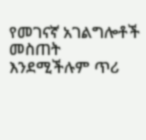የመገናኛ አገልግሎቶች መስጠት እንደሚችሉም ጥሪ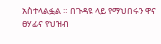አስተላልፏል ። በጉዳዩ ላይ የማህበሩን ዋና ፀሃፊና የህዝብ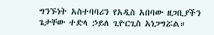ግንኙነት አስተባባሪን የአዲስ አበባው ዘጋቢያችን ጌታቸው ተድላ ኃይለ ጊዮርጊስ አነጋግሯል።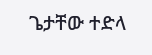ጌታቸው ተድላ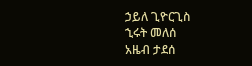ኃይለ ጊዮርጊስ
ኂሩት መለሰ
አዜብ ታደሰ